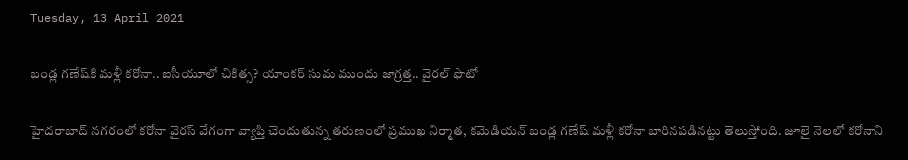Tuesday, 13 April 2021

బండ్ల గణేష్‌కి మళ్లీ కరోనా.. ఐసీయూలో చికిత్స? యాంకర్ సుమ‌ ముందు జాగ్రత్త.. వైరల్ ఫొటో

హైదరాబాద్ నగరంలో కరోనా వైరస్ వేగంగా వ్యాప్తి చెందుతున్న తరుణంలో ప్రముఖ నిర్మాత, కమెడియన్ బండ్ల గణేష్‌ మళ్లీ కరోనా బారినపడినట్టు తెలుస్తోంది. జూలై నెలలో కరోనాని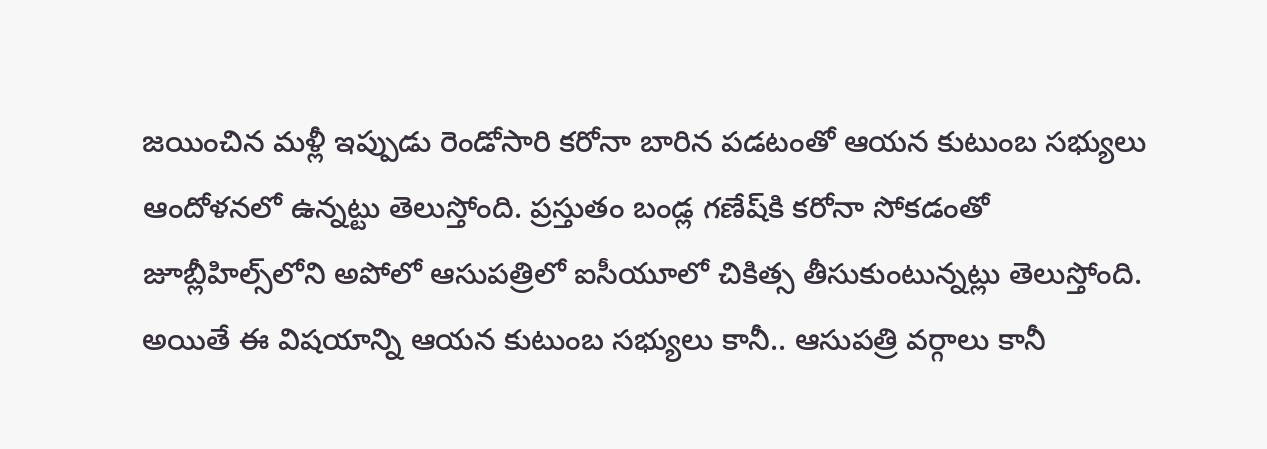జయించిన మళ్లీ ఇప్పుడు రెండోసారి కరోనా బారిన పడటంతో ఆయన కుటుంబ సభ్యులు ఆందోళనలో ఉన్నట్టు తెలుస్తోంది. ప్రస్తుతం బండ్ల గణేష్‌కి కరోనా సోకడంతో జూబ్లీహిల్స్‌లోని అపోలో ఆసుపత్రిలో ఐసీయూలో చికిత్స తీసుకుంటున్నట్లు తెలుస్తోంది. అయితే ఈ విషయాన్ని ఆయన కుటుంబ సభ్యులు కానీ.. ఆసుపత్రి వర్గాలు కానీ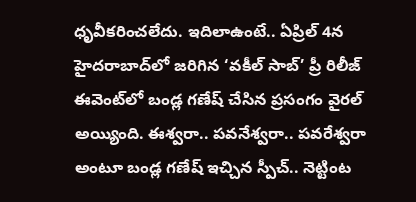ధృవీకరించలేదు. ఇదిలాఉంటే.. ఏప్రిల్ 4న హైదరాబాద్‌లో జరిగిన ‘వకీల్ సాబ్’ ప్రీ రిలీజ్ ఈవెంట్‌లో బండ్ల గణేష్ చేసిన ప్రసంగం వైరల్ అయ్యింది. ఈశ్వరా.. పవనేశ్వరా.. పవరేశ్వరా అంటూ బండ్ల గణేష్ ఇచ్చిన స్పీచ్.. నెట్టింట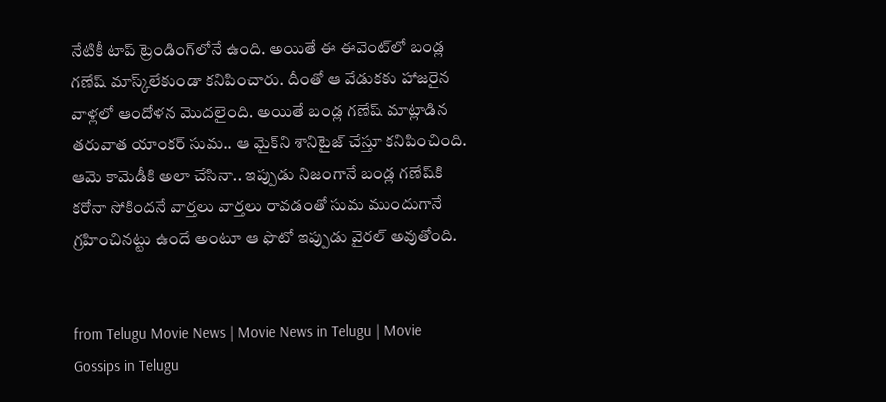నేటికీ టాప్ ట్రెండింగ్‌లోనే ఉంది. అయితే ఈ ఈవెంట్‌లో బండ్ల గణేష్ మాస్క్‌లేకుండా కనిపించారు. దీంతో ఆ వేడుకకు హాజరైన వాళ్లలో ఆందోళన మొదలైంది. అయితే బండ్ల గణేష్ మాట్లాడిన తరువాత యాంకర్ సుమ.. ఆ మైక్‌ని శానిటైజ్ చేస్తూ కనిపించింది. ఆమె కామెడీకి అలా చేసినా.. ఇప్పుడు నిజంగానే బండ్ల గణేష్‌కి కరోనా సోకిందనే వార్తలు వార్తలు రావడంతో సుమ ముందుగానే గ్రహించినట్టు ఉందే అంటూ ఆ ఫొటో ఇప్పుడు వైరల్ అవుతోంది.


from Telugu Movie News | Movie News in Telugu | Movie Gossips in Telugu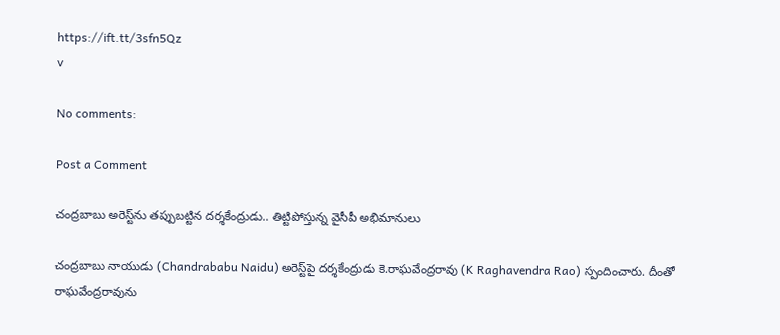https://ift.tt/3sfn5Qz
v

No comments:

Post a Comment

చంద్రబాబు అరెస్ట్‌ను తప్పుబట్టిన దర్శకేంద్రుడు.. తిట్టిపోస్తున్న వైసీపీ అభిమానులు

చంద్రబాబు నాయుడు (Chandrababu Naidu) అరెస్ట్‌పై దర్శకేంద్రుడు కె.రాఘవేంద్రరావు (K Raghavendra Rao) స్పందించారు. దీంతో రాఘవేంద్రరావును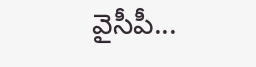వైసీపీ...